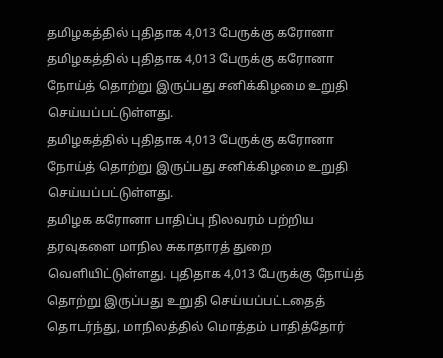தமிழகத்தில் புதிதாக 4,013 பேருக்கு கரோனா
தமிழகத்தில் புதிதாக 4,013 பேருக்கு கரோனா நோய்த் தொற்று இருப்பது சனிக்கிழமை உறுதி செய்யப்பட்டுள்ளது.
தமிழகத்தில் புதிதாக 4,013 பேருக்கு கரோனா நோய்த் தொற்று இருப்பது சனிக்கிழமை உறுதி செய்யப்பட்டுள்ளது.
தமிழக கரோனா பாதிப்பு நிலவரம் பற்றிய தரவுகளை மாநில சுகாதாரத் துறை வெளியிட்டுள்ளது. புதிதாக 4,013 பேருக்கு நோய்த் தொற்று இருப்பது உறுதி செய்யப்பட்டதைத் தொடர்ந்து, மாநிலத்தில் மொத்தம் பாதித்தோர்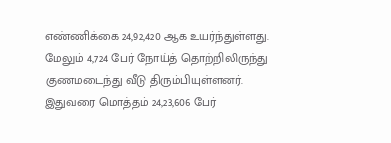எண்ணிக்கை 24,92,420 ஆக உயர்ந்துள்ளது.
மேலும் 4,724 பேர் நோய்த் தொற்றிலிருந்து குணமடைந்து வீடு திரும்பியுள்ளனர். இதுவரை மொத்தம் 24,23,606 பேர்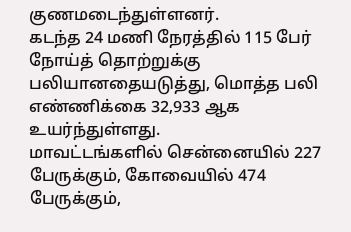குணமடைந்துள்ளனர்.
கடந்த 24 மணி நேரத்தில் 115 பேர் நோய்த் தொற்றுக்கு பலியானதையடுத்து, மொத்த பலி எண்ணிக்கை 32,933 ஆக உயர்ந்துள்ளது.
மாவட்டங்களில் சென்னையில் 227 பேருக்கும், கோவையில் 474 பேருக்கும்,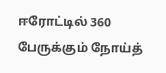ஈரோட்டில் 360 பேருக்கும் நோய்த்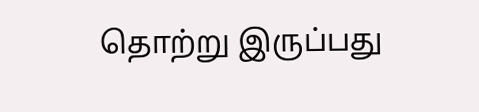தொற்று இருப்பது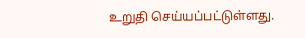உறுதி செய்யப்பட்டுள்ளது.